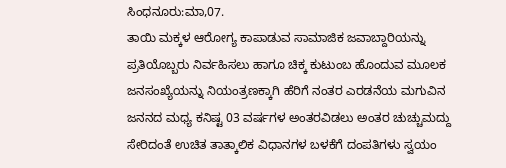ಸಿಂಧನೂರು:ಮಾ,07.
ತಾಯಿ ಮಕ್ಕಳ ಆರೋಗ್ಯ ಕಾಪಾಡುವ ಸಾಮಾಜಿಕ ಜವಾಬ್ದಾರಿಯನ್ನು ಪ್ರತಿಯೊಬ್ಬರು ನಿರ್ವಹಿಸಲು ಹಾಗೂ ಚಿಕ್ಕ ಕುಟುಂಬ ಹೊಂದುವ ಮೂಲಕ ಜನಸಂಖ್ಯೆಯನ್ನು ನಿಯಂತ್ರಣಕ್ಕಾಗಿ ಹೆರಿಗೆ ನಂತರ ಎರಡನೆಯ ಮಗುವಿನ ಜನನದ ಮಧ್ಯ ಕನಿಷ್ಟ 03 ವರ್ಷಗಳ ಅಂತರವಿಡಲು ಅಂತರ ಚುಚ್ಚುಮದ್ದು ಸೇರಿದಂತೆ ಉಚಿತ ತಾತ್ಕಾಲಿಕ ವಿಧಾನಗಳ ಬಳಕೆಗೆ ದಂಪತಿಗಳು ಸ್ವಯಂ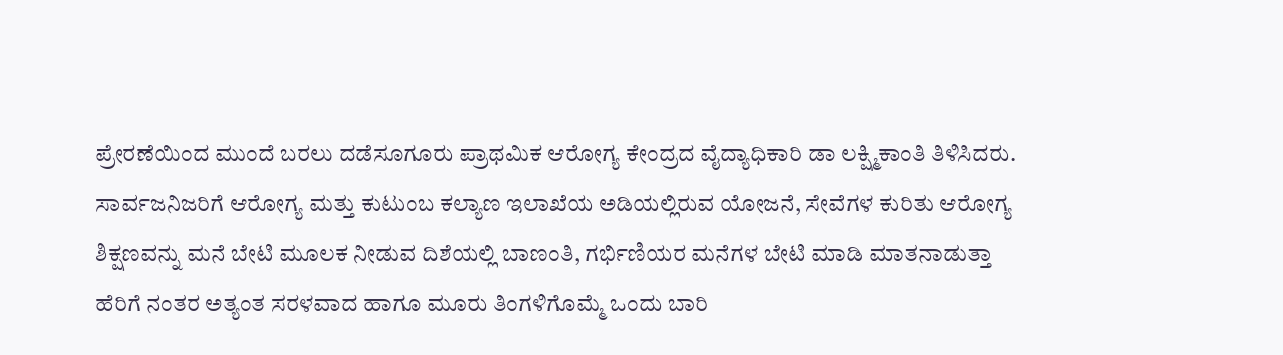ಪ್ರೇರಣೆಯಿಂದ ಮುಂದೆ ಬರಲು ದಡೆಸೂಗೂರು ಪ್ರಾಥಮಿಕ ಆರೋಗ್ಯ ಕೇಂದ್ರದ ವೈದ್ಯಾಧಿಕಾರಿ ಡಾ ಲಕ್ಷ್ಮಿಕಾಂತಿ ತಿಳಿಸಿದರು.
ಸಾರ್ವಜನಿಜರಿಗೆ ಆರೋಗ್ಯ ಮತ್ತು ಕುಟುಂಬ ಕಲ್ಯಾಣ ಇಲಾಖೆಯ ಅಡಿಯಲ್ಲಿರುವ ಯೋಜನೆ, ಸೇವೆಗಳ ಕುರಿತು ಆರೋಗ್ಯ ಶಿಕ್ಷಣವನ್ನು ಮನೆ ಬೇಟಿ ಮೂಲಕ ನೀಡುವ ದಿಶೆಯಲ್ಲಿ ಬಾಣಂತಿ, ಗರ್ಭಿಣಿಯರ ಮನೆಗಳ ಬೇಟಿ ಮಾಡಿ ಮಾತನಾಡುತ್ತಾ ಹೆರಿಗೆ ನಂತರ ಅತ್ಯಂತ ಸರಳವಾದ ಹಾಗೂ ಮೂರು ತಿಂಗಳಿಗೊಮ್ಮೆ ಒಂದು ಬಾರಿ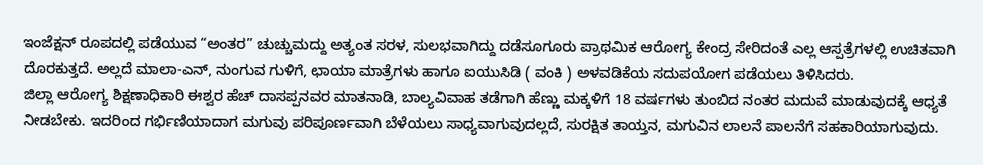ಇಂಜೆಕ್ಷನ್ ರೂಪದಲ್ಲಿ ಪಡೆಯುವ “ಅಂತರ” ಚುಚ್ಚುಮದ್ದು ಅತ್ಯಂತ ಸರಳ, ಸುಲಭವಾಗಿದ್ದು ದಡೆಸೂಗೂರು ಪ್ರಾಥಮಿಕ ಆರೋಗ್ಯ ಕೇಂದ್ರ ಸೇರಿದಂತೆ ಎಲ್ಲ ಆಸ್ಪತ್ರೆಗಳಲ್ಲಿ ಉಚಿತವಾಗಿ ದೊರಕುತ್ತದೆ. ಅಲ್ಲದೆ ಮಾಲಾ-ಎನ್, ನುಂಗುವ ಗುಳಿಗೆ, ಛಾಯಾ ಮಾತ್ರೆಗಳು ಹಾಗೂ ಐಯುಸಿಡಿ ( ವಂಕಿ ) ಅಳವಡಿಕೆಯ ಸದುಪಯೋಗ ಪಡೆಯಲು ತಿಳಿಸಿದರು.
ಜಿಲ್ಲಾ ಆರೋಗ್ಯ ಶಿಕ್ಷಣಾಧಿಕಾರಿ ಈಶ್ವರ ಹೆಚ್ ದಾಸಪ್ಪನವರ ಮಾತನಾಡಿ, ಬಾಲ್ಯವಿವಾಹ ತಡೆಗಾಗಿ ಹೆಣ್ಣು ಮಕ್ಕಳಿಗೆ 18 ವರ್ಷಗಳು ತುಂಬಿದ ನಂತರ ಮದುವೆ ಮಾಡುವುದಕ್ಕೆ ಆಧ್ಯತೆ ನೀಡಬೇಕು. ಇದರಿಂದ ಗರ್ಭಿಣಿಯಾದಾಗ ಮಗುವು ಪರಿಪೂರ್ಣವಾಗಿ ಬೆಳೆಯಲು ಸಾಧ್ಯವಾಗುವುದಲ್ಲದೆ, ಸುರಕ್ಷಿತ ತಾಯ್ತನ, ಮಗುವಿನ ಲಾಲನೆ ಪಾಲನೆಗೆ ಸಹಕಾರಿಯಾಗುವುದು.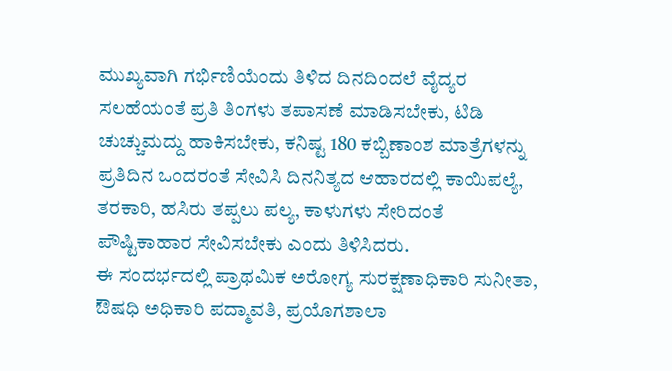ಮುಖ್ಯವಾಗಿ ಗರ್ಭಿಣಿಯೆಂದು ತಿಳಿದ ದಿನದಿಂದಲೆ ವೈದ್ಯರ ಸಲಹೆಯಂತೆ ಪ್ರತಿ ತಿಂಗಳು ತಪಾಸಣೆ ಮಾಡಿಸಬೇಕು, ಟಿಡಿ ಚುಚ್ಚುಮದ್ದು ಹಾಕಿಸಬೇಕು, ಕನಿಷ್ಟ 180 ಕಬ್ಬಿಣಾಂಶ ಮಾತ್ರೆಗಳನ್ನು ಪ್ರತಿದಿನ ಒಂದರಂತೆ ಸೇವಿಸಿ ದಿನನಿತ್ಯದ ಆಹಾರದಲ್ಲಿ ಕಾಯಿಪಲ್ಯೆ, ತರಕಾರಿ, ಹಸಿರು ತಪ್ಪಲು ಪಲ್ಯ, ಕಾಳುಗಳು ಸೇರಿದಂತೆ ಪೌಷ್ಟಿಕಾಹಾರ ಸೇವಿಸಬೇಕು ಎಂದು ತಿಳಿಸಿದರು.
ಈ ಸಂದರ್ಭದಲ್ಲಿ ಪ್ರಾಥಮಿಕ ಅರೋಗ್ಯ ಸುರಕ್ಷಣಾಧಿಕಾರಿ ಸುನೀತಾ, ಔಷಧಿ ಅಧಿಕಾರಿ ಪದ್ಮಾವತಿ, ಪ್ರಯೊಗಶಾಲಾ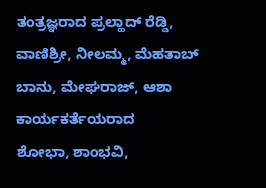ತಂತ್ರಜ್ಞರಾದ ಪ್ರಲ್ಹಾದ್ ರೆಡ್ಡಿ,
ವಾಣಿಶ್ರೀ, ನೀಲಮ್ಮ, ಮೆಹತಾಬ್ ಬಾನು, ಮೇಘರಾಜ್, ಆಶಾ ಕಾರ್ಯಕರ್ತೆಯರಾದ
ಶೋಭಾ, ಶಾಂಭವಿ,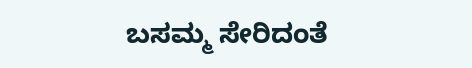ಬಸಮ್ಮ ಸೇರಿದಂತೆ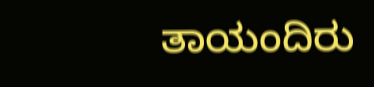ತಾಯಂದಿರು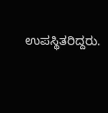ಉಪಸ್ಥಿತರಿದ್ದರು.